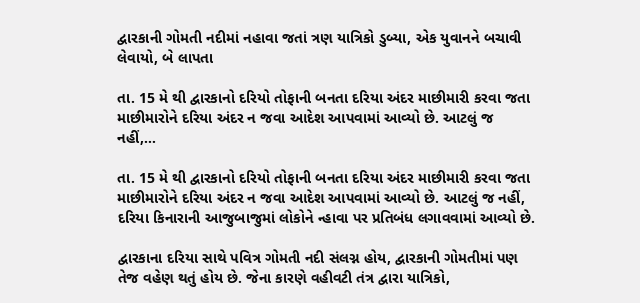દ્વારકાની ગોમતી નદીમાં નહાવા જતાં ત્રણ યાત્રિકો ડુબ્યા, એક યુવાનને બચાવી લેવાયો, બે લાપતા

તા. 15 મે થી દ્વારકાનો દરિયો તોફાની બનતા દરિયા અંદર માછીમારી કરવા જતા માછીમારોને દરિયા અંદર ન જવા આદેશ આપવામાં આવ્યો છે. આટલું જ નહીં,…

તા. 15 મે થી દ્વારકાનો દરિયો તોફાની બનતા દરિયા અંદર માછીમારી કરવા જતા માછીમારોને દરિયા અંદર ન જવા આદેશ આપવામાં આવ્યો છે. આટલું જ નહીં, દરિયા કિનારાની આજુબાજુમાં લોકોને ન્હાવા પર પ્રતિબંધ લગાવવામાં આવ્યો છે.

દ્વારકાના દરિયા સાથે પવિત્ર ગોમતી નદી સંલગ્ન હોય, દ્વારકાની ગોમતીમાં પણ તેજ વહેણ થતું હોય છે. જેના કારણે વહીવટી તંત્ર દ્વારા યાત્રિકો,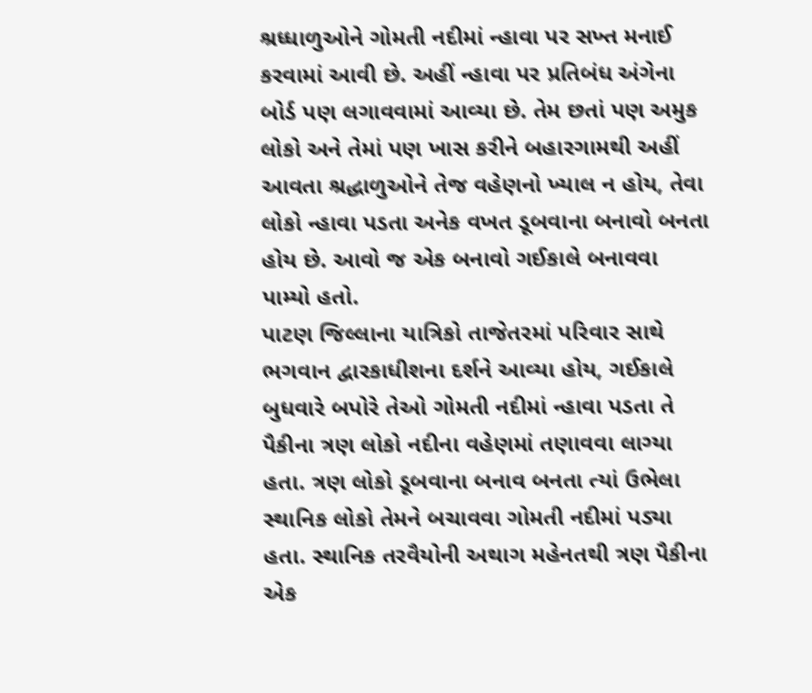શ્રધ્ધાળુઓને ગોમતી નદીમાં ન્હાવા પર સખ્ત મનાઈ કરવામાં આવી છે. અહીં ન્હાવા પર પ્રતિબંધ અંગેના બોર્ડ પણ લગાવવામાં આવ્યા છે. તેમ છતાં પણ અમુક લોકો અને તેમાં પણ ખાસ કરીને બહારગામથી અહીં આવતા શ્રદ્ધાળુઓને તેજ વહેણનો ખ્યાલ ન હોય, તેવા લોકો ન્હાવા પડતા અનેક વખત ડૂબવાના બનાવો બનતા હોય છે. આવો જ એક બનાવો ગઈકાલે બનાવવા પામ્યો હતો.
પાટણ જિલ્લાના યાત્રિકો તાજેતરમાં પરિવાર સાથે ભગવાન દ્વારકાધીશના દર્શને આવ્યા હોય, ગઈકાલે બુધવારે બપોરે તેઓ ગોમતી નદીમાં ન્હાવા પડતા તે પૈકીના ત્રણ લોકો નદીના વહેણમાં તણાવવા લાગ્યા હતા. ત્રણ લોકો ડૂબવાના બનાવ બનતા ત્યાં ઉભેલા સ્થાનિક લોકો તેમને બચાવવા ગોમતી નદીમાં પડ્યા હતા. સ્થાનિક તરવૈયોની અથાગ મહેનતથી ત્રણ પૈકીના એક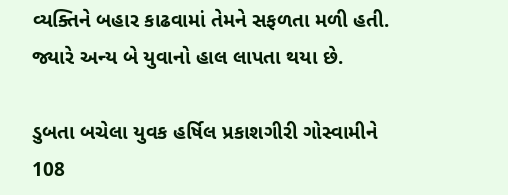વ્યક્તિને બહાર કાઢવામાં તેમને સફળતા મળી હતી. જ્યારે અન્ય બે યુવાનો હાલ લાપતા થયા છે.

ડુબતા બચેલા યુવક હર્ષિલ પ્રકાશગીરી ગોસ્વામીને 108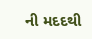ની મદદથી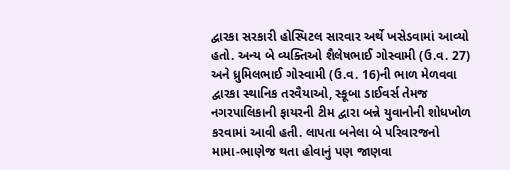દ્વારકા સરકારી હોસ્પિટલ સારવાર અર્થે ખસેડવામાં આવ્યો હતો. અન્ય બે વ્યક્તિઓ શૈલેષભાઈ ગોસ્વામી (ઉ.વ. 27) અને ધ્રુમિલભાઈ ગોસ્વામી (ઉ.વ. 16)ની ભાળ મેળવવા દ્વારકા સ્થાનિક તરવૈયાઓ, સ્કૂબા ડાઈવર્સ તેમજ નગરપાલિકાની ફાયરની ટીમ દ્વારા બન્ને યુવાનોની શોધખોળ કરવામાં આવી હતી. લાપતા બનેલા બે પરિવારજનો મામા-ભાણેજ થતા હોવાનું પણ જાણવા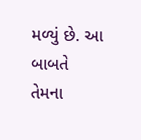મળ્યું છે. આ બાબતે તેમના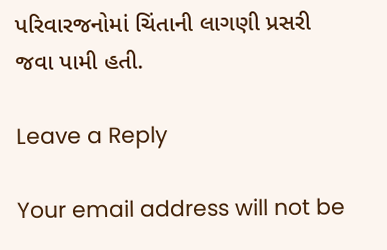પરિવારજનોમાં ચિંતાની લાગણી પ્રસરી જવા પામી હતી.

Leave a Reply

Your email address will not be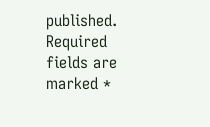published. Required fields are marked *